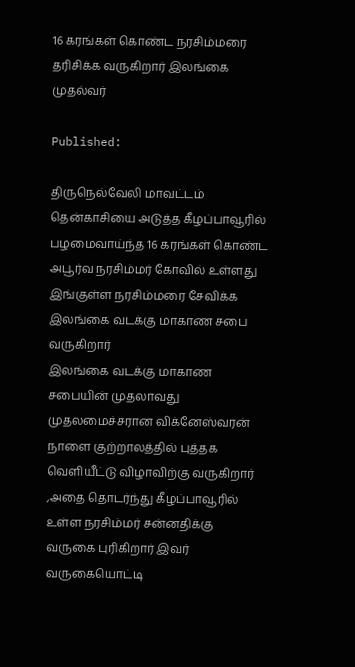16 கரங்கள் கொண்ட நரசிம்மரை தரிசிக்க வருகிறார் இலங்கை முதல்வர்

Published:

திருநெல்வேலி மாவட்டம் தென்காசியை அடுத்த கீழப்பாவூரில் பழமைவாய்ந்த 16 கரங்கள் கொண்ட அபூர்வ நரசிம்மர் கோவில் உள்ளது இங்குள்ள நரசிம்மரை சேவிக்க இலங்கை வடக்கு மாகாண சபை வருகிறார்
இலங்கை வடக்கு மாகாண சபையின் முதலாவது முதலமைச்சரான விக்னேஸ்வரன் நாளை குற்றாலத்தில் புத்தக வெளியீட்டு விழாவிற்கு வருகிறார் ,அதை தொடர்ந்து கீழப்பாவூரில் உள்ள நரசிம்மர் சன்னதிக்கு வருகை புரிகிறார் இவர் வருகையொட்டி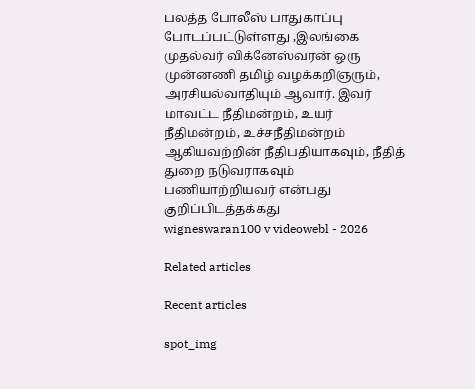பலத்த போலீஸ் பாதுகாப்பு போடப்பட்டுள்ளது ,இலங்கை முதல்வர் விக்னேஸ்வரன் ஒரு முன்னணி தமிழ் வழக்கறிஞரும், அரசியல்வாதியும் ஆவார். இவர் மாவட்ட நீதிமன்றம், உயர் நீதிமன்றம், உச்சநீதிமன்றம் ஆகியவற்றின் நீதிபதியாகவும், நீதித் துறை நடுவராகவும் பணியாற்றியவர் என்பது குறிப்பிடத்தக்கது
wigneswaran100 v videowebl - 2026

Related articles

Recent articles

spot_img